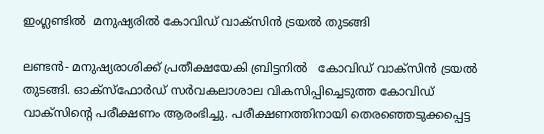ഇംഗ്ലണ്ടില്‍  മനുഷ്യരില്‍ കോവിഡ് വാക്‌സിന്‍ ട്രയല്‍ തുടങ്ങി

ലണ്ടന്‍- മനുഷ്യരാശിക്ക് പ്രതീക്ഷയേകി ബ്രിട്ടനില്‍   കോവിഡ് വാക്‌സിന്‍ ട്രയല്‍ തുടങ്ങി. ഓക്‌സ്‌ഫോര്‍ഡ് സര്‍വകലാശാല വികസിപ്പിച്ചെടുത്ത കോവിഡ് വാക്‌സിന്റെ പരീക്ഷണം ആരംഭിച്ചു. പരീക്ഷണത്തിനായി തെരഞ്ഞെടുക്കപ്പെട്ട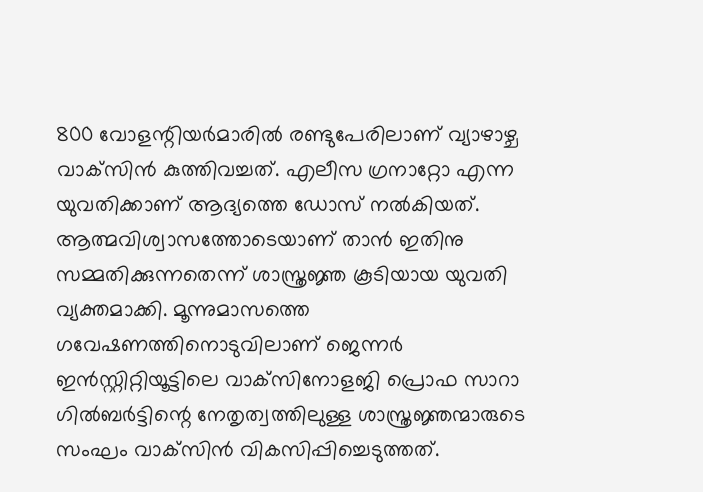800 വോളന്റിയര്‍മാരില്‍ രണ്ടുപേരിലാണ് വ്യാഴാഴ്ച വാക്‌സിന്‍ കുത്തിവച്ചത്. എലീസ ഗ്രനാറ്റോ എന്ന യുവതിക്കാണ് ആദ്യത്തെ ഡോസ് നല്‍കിയത്. ആത്മവിശ്വാസത്തോടെയാണ് താന്‍ ഇതിനു സമ്മതിക്കുന്നതെന്ന് ശാസ്ത്രജ്ഞ കൂടിയായ യുവതി വ്യക്തമാക്കി. മൂന്നുമാസത്തെ ഗവേഷണത്തിനൊടുവിലാണ് ജെന്നര്‍ ഇന്‍സ്റ്റിറ്റിയൂട്ടിലെ വാക്‌സിനോളജി പ്രൊഫ സാറാ ഗില്‍ബര്‍ട്ടിന്റെ നേതൃത്വത്തിലുള്ള ശാസ്ത്രജ്ഞന്മാരുടെ സംഘം വാക്‌സിന്‍ വികസിപ്പിച്ചെടുത്തത്.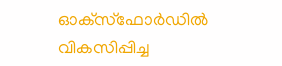ഓക്‌സ്‌ഫോര്‍ഡില്‍ വികസിപ്പിച്ച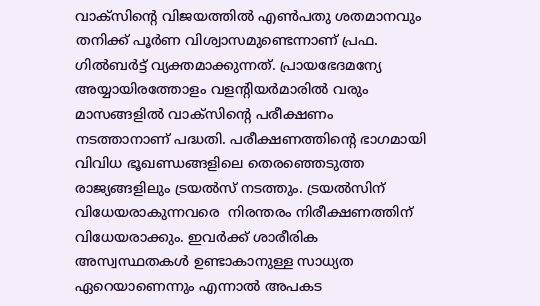വാക്‌സിന്റെ വിജയത്തില്‍ എണ്‍പതു ശതമാനവും തനിക്ക് പൂര്‍ണ വിശ്വാസമുണ്ടെന്നാണ് പ്രഫ. ഗില്‍ബര്‍ട്ട് വ്യക്തമാക്കുന്നത്. പ്രായഭേദമന്യേ അയ്യായിരത്തോളം വളന്റിയര്‍മാരില്‍ വരും മാസങ്ങളില്‍ വാക്‌സിന്റെ പരീക്ഷണം നടത്താനാണ് പദ്ധതി. പരീക്ഷണത്തിന്റെ ഭാഗമായി വിവിധ ഭൂഖണ്ഡങ്ങളിലെ തെരഞ്ഞെടുത്ത രാജ്യങ്ങളിലും ട്രയല്‍സ് നടത്തും. ട്രയല്‍സിന് വിധേയരാകുന്നവരെ  നിരന്തരം നിരീക്ഷണത്തിന് വിധേയരാക്കും. ഇവര്‍ക്ക് ശാരീരിക അസ്വസ്ഥതകള്‍ ഉണ്ടാകാനുള്ള സാധ്യത ഏറെയാണെന്നും എന്നാല്‍ അപകട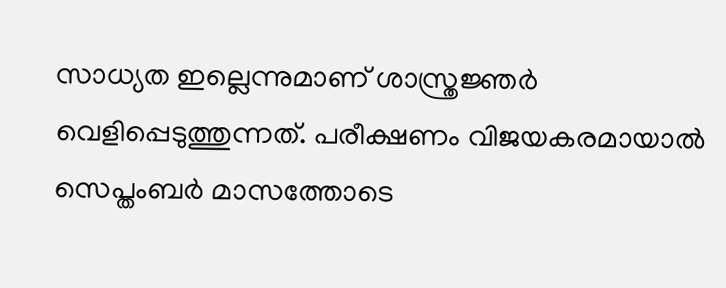സാധ്യത ഇല്ലെന്നുമാണ് ശാസ്ത്രജ്ഞര്‍ വെളിപ്പെടുത്തുന്നത്. പരീക്ഷണം വിജയകരമായാല്‍ സെപ്തംബര്‍ മാസത്തോടെ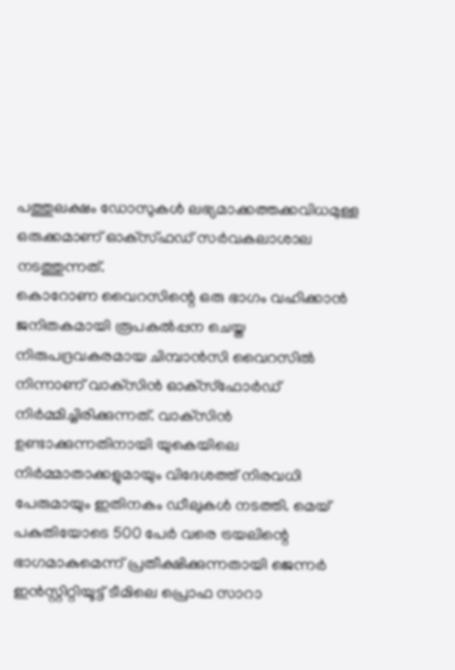പത്തുലക്ഷം ഡോസുകള്‍ ലഭ്യമാക്കത്തക്കവിധമുള്ള ഒരുക്കമാണ് ഓക്‌സ്ഫഡ് സര്‍വകലാശാല നടത്തുന്നത്.
കൊറോണ വൈറസിന്റെ ഒരു ഭാഗം വഹിക്കാന്‍ ജനിതകമായി രൂപകല്‍പ്പന ചെയ്ത നിരുപദ്രവകരമായ ചിമ്പാന്‍സി വൈറസില്‍ നിന്നാണ് വാക്‌സിന്‍ ഓക്‌സ്‌ഫോര്‍ഡ് നിര്‍മ്മിച്ചിരിക്കുന്നത്. വാക്‌സിന്‍ ഉണ്ടാക്കുന്നതിനായി യുകെയിലെ നിര്‍മ്മാതാക്കളുമായും വിദേശത്ത് നിരവധി പേരുമായും ഇതിനകം ഡീലുകള്‍ നടത്തി. മെയ് പകുതിയോടെ 500 പേര്‍ വരെ ട്രയലിന്റെ ഭാഗമാകുമെന്ന് പ്രതീക്ഷിക്കുന്നതായി ജെന്നര്‍ ഇന്‍സ്റ്റിറ്റിയൂട്ട് ടീമിലെ പ്രൊഫ സാറാ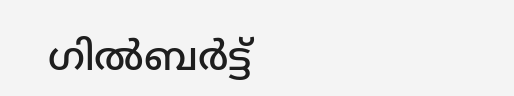ഗില്‍ബര്‍ട്ട്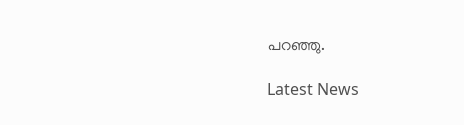പറഞ്ഞു.

Latest News